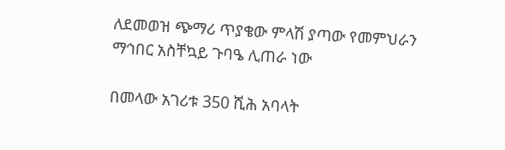ለደመወዝ ጭማሪ ጥያቄው ምላሽ ያጣው የመምህራን ማኅበር አስቸኳይ ጉባዔ ሊጠራ ነው

በመላው አገሪቱ 350 ሺሕ አባላት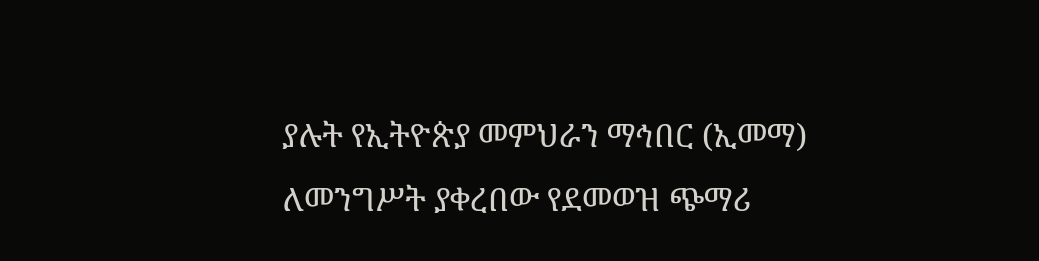ያሉት የኢትዮጵያ መምህራን ማኅበር (ኢመማ) ለመንግሥት ያቀረበው የደመወዝ ጭማሪ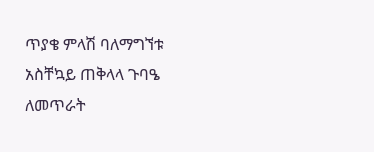ጥያቄ ምላሽ ባለማግኘቱ አስቸኳይ ጠቅላላ ጉባዔ ለመጥራት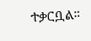ተቃርቧል፡፡